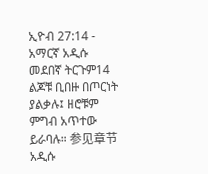ኢዮብ 27:14 - አማርኛ አዲሱ መደበኛ ትርጉም14 ልጆቹ ቢበዙ በጦርነት ያልቃሉ፤ ዘሮቹም ምግብ አጥተው ይራባሉ። 参见章节አዲሱ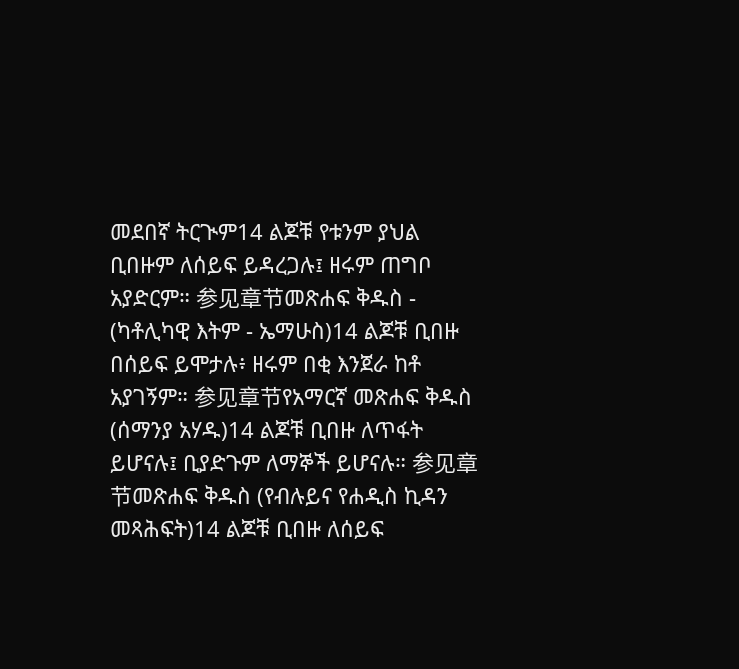መደበኛ ትርጒም14 ልጆቹ የቱንም ያህል ቢበዙም ለሰይፍ ይዳረጋሉ፤ ዘሩም ጠግቦ አያድርም። 参见章节መጽሐፍ ቅዱስ - (ካቶሊካዊ እትም - ኤማሁስ)14 ልጆቹ ቢበዙ በሰይፍ ይሞታሉ፥ ዘሩም በቂ እንጀራ ከቶ አያገኝም። 参见章节የአማርኛ መጽሐፍ ቅዱስ (ሰማንያ አሃዱ)14 ልጆቹ ቢበዙ ለጥፋት ይሆናሉ፤ ቢያድጉም ለማኞች ይሆናሉ። 参见章节መጽሐፍ ቅዱስ (የብሉይና የሐዲስ ኪዳን መጻሕፍት)14 ልጆቹ ቢበዙ ለሰይፍ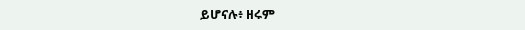ይሆናሉ፥ ዘሩም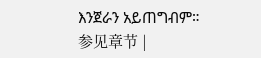እንጀራን አይጠግብም። 参见章节 |